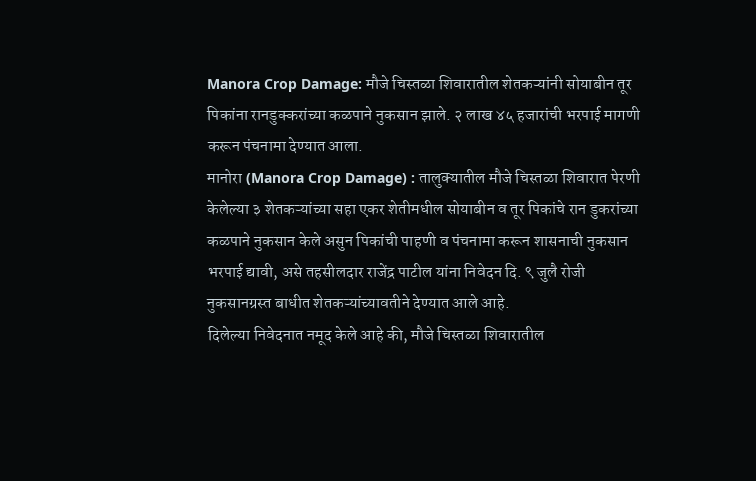Manora Crop Damage: मौजे चिस्तळा शिवारातील शेतकऱ्यांनी सोयाबीन तूर पिकांना रानडुक्करांच्या कळपाने नुकसान झाले. २ लाख ४५ हजारांची भरपाई मागणी करून पंचनामा देण्यात आला.
मानोरा (Manora Crop Damage) : तालुक्यातील मौजे चिस्तळा शिवारात पेरणी केलेल्या ३ शेतकऱ्यांच्या सहा एकर शेतीमधील सोयाबीन व तूर पिकांचे रान डुकरांच्या कळपाने नुकसान केले असुन पिकांची पाहणी व पंचनामा करून शासनाची नुकसान भरपाई द्यावी, असे तहसीलदार राजेंद्र पाटील यांना निवेदन दि. ९ जुलै रोजी नुकसानग्रस्त बाधीत शेतकऱ्यांच्यावतीने देण्यात आले आहे.
दिलेल्या निवेदनात नमूद केले आहे की, मौजे चिस्तळा शिवारातील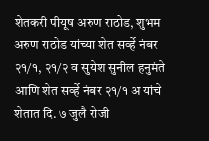शेतकरी पीयूष अरुण राठोड, शुभम अरुण राठोड यांच्या शेत सर्व्हे नंबर २१/१, २१/२ व सुयेश सुनील हनुमंते आणि शेत सर्व्हे नंबर २१/१ अ यांचे शेतात दि. ७ जुलै रोजी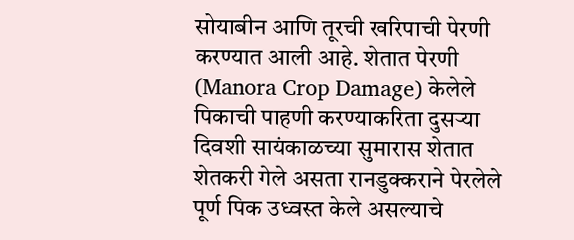सोयाबीन आणि तूरची खरिपाची पेरणी करण्यात आली आहे. शेतात पेरणी (Manora Crop Damage) केलेले पिकाची पाहणी करण्याकरिता दुसऱ्या दिवशी सायंकाळच्या सुमारास शेतात शेतकरी गेले असता रानडुक्कराने पेरलेले पूर्ण पिक उध्वस्त केले असल्याचे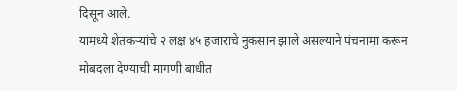दिसून आले.
यामध्ये शेतकऱ्यांचे २ लक्ष ४५ हजाराचे नुकसान झाले असल्याने पंचनामा करून मोबदला देण्याची मागणी बाधीत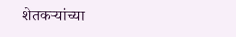शेतकऱ्यांच्या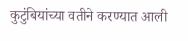कुटुंबियांच्या वतीने करण्यात आली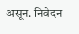असून. निवेदन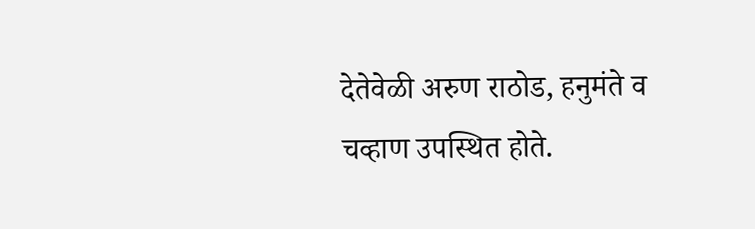देतेवेळी अरुण राठोड, हनुमंते व चव्हाण उपस्थित होते.